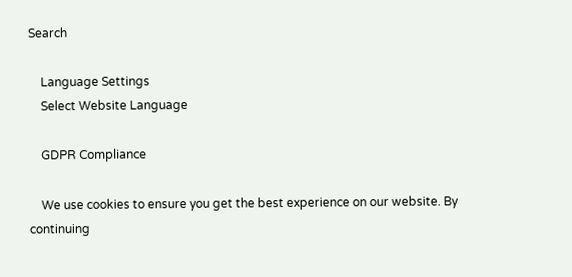Search

    Language Settings
    Select Website Language

    GDPR Compliance

    We use cookies to ensure you get the best experience on our website. By continuing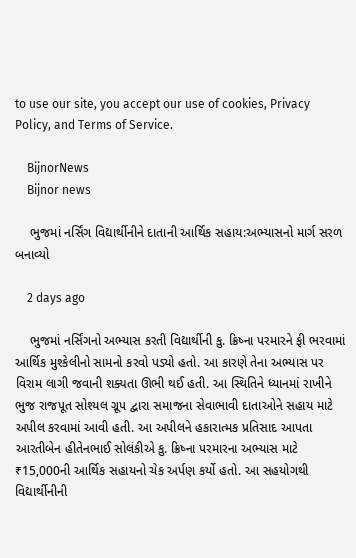to use our site, you accept our use of cookies, Privacy Policy, and Terms of Service.

    BijnorNews
    Bijnor news

    ભુજમાં નર્સિંગ વિદ્યાર્થીનીને દાતાની આર્થિક સહાય:અભ્યાસનો માર્ગ સરળ બનાવ્યો

    2 days ago

    ભુજમાં નર્સિંગનો અભ્યાસ કરતી વિદ્યાર્થીની કુ. ક્રિષ્ના પરમારને ફી ભરવામાં આર્થિક મુશ્કેલીનો સામનો કરવો પડ્યો હતો. આ કારણે તેના અભ્યાસ પર વિરામ લાગી જવાની શક્યતા ઊભી થઈ હતી. આ સ્થિતિને ધ્યાનમાં રાખીને ભુજ રાજપૂત સોશ્યલ ગ્રૂપ દ્વારા સમાજના સેવાભાવી દાતાઓને સહાય માટે અપીલ કરવામાં આવી હતી. આ અપીલને હકારાત્મક પ્રતિસાદ આપતા આરતીબેન હીતેનભાઈ સોલંકીએ કુ. ક્રિષ્ના પરમારના અભ્યાસ માટે ₹15,000ની આર્થિક સહાયનો ચેક અર્પણ કર્યો હતો. આ સહયોગથી વિદ્યાર્થીનીની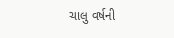ચાલુ વર્ષની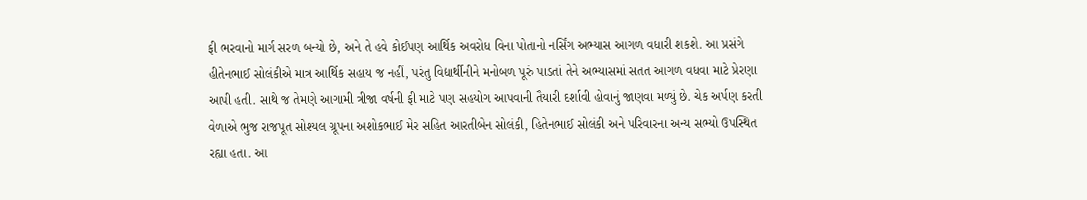ફી ભરવાનો માર્ગ સરળ બન્યો છે, અને તે હવે કોઈપણ આર્થિક અવરોધ વિના પોતાનો નર્સિંગ અભ્યાસ આગળ વધારી શકશે. આ પ્રસંગે હીતેનભાઈ સોલંકીએ માત્ર આર્થિક સહાય જ નહીં, પરંતુ વિદ્યાર્થીનીને મનોબળ પૂરું પાડતાં તેને અભ્યાસમાં સતત આગળ વધવા માટે પ્રેરણા આપી હતી. સાથે જ તેમણે આગામી ત્રીજા વર્ષની ફી માટે પણ સહયોગ આપવાની તૈયારી દર્શાવી હોવાનું જાણવા મળ્યું છે. ચેક અર્પણ કરતી વેળાએ ભુજ રાજપૂત સોશ્યલ ગ્રૂપના અશોકભાઈ મેર સહિત આરતીબેન સોલંકી, હિતેનભાઈ સોલંકી અને પરિવારના અન્ય સભ્યો ઉપસ્થિત રહ્યા હતા. આ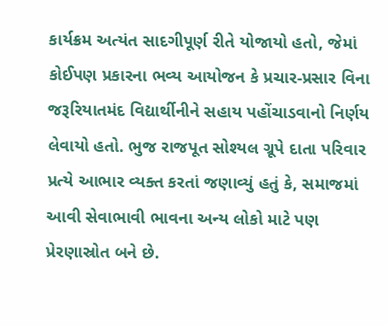કાર્યક્રમ અત્યંત સાદગીપૂર્ણ રીતે યોજાયો હતો, જેમાં કોઈપણ પ્રકારના ભવ્ય આયોજન કે પ્રચાર-પ્રસાર વિના જરૂરિયાતમંદ વિદ્યાર્થીનીને સહાય પહોંચાડવાનો નિર્ણય લેવાયો હતો. ભુજ રાજપૂત સોશ્યલ ગ્રૂપે દાતા પરિવાર પ્રત્યે આભાર વ્યક્ત કરતાં જણાવ્યું હતું કે, સમાજમાં આવી સેવાભાવી ભાવના અન્ય લોકો માટે પણ પ્રેરણાસ્રોત બને છે.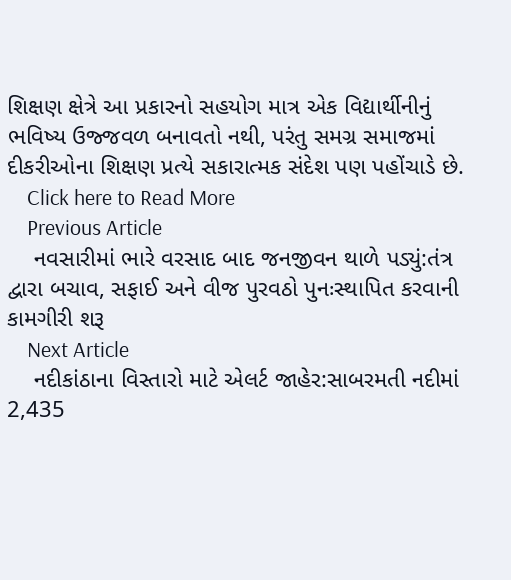શિક્ષણ ક્ષેત્રે આ પ્રકારનો સહયોગ માત્ર એક વિદ્યાર્થીનીનું ભવિષ્ય ઉજ્જવળ બનાવતો નથી, પરંતુ સમગ્ર સમાજમાં દીકરીઓના શિક્ષણ પ્રત્યે સકારાત્મક સંદેશ પણ પહોંચાડે છે.
    Click here to Read More
    Previous Article
    નવસારીમાં ભારે વરસાદ બાદ જનજીવન થાળે પડ્યું:તંત્ર દ્વારા બચાવ, સફાઈ અને વીજ પુરવઠો પુનઃસ્થાપિત કરવાની કામગીરી શરૂ
    Next Article
    નદીકાંઠાના વિસ્તારો માટે એલર્ટ જાહેર:સાબરમતી નદીમાં 2,435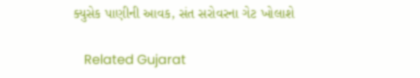ક્યુસેક પાણીની આવક, સંત સરોવરના ગેટ ખોલાશે

    Related Gujarat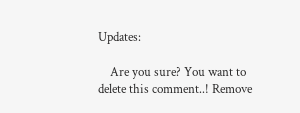Updates:

    Are you sure? You want to delete this comment..! Remove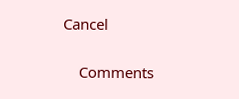Cancel

    Comments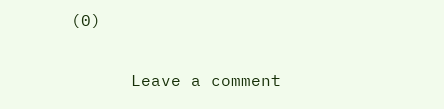(0)

      Leave a comment